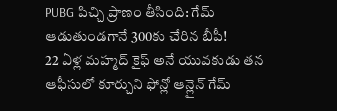PUBG పిచ్చి ప్రాణం తీసింది: గేమ్ ఆడుతుండగానే 300కు చేరిన బీపీ!
22 ఏళ్ల మహ్మద్ కైఫ్ అనే యువకుడు తన ఆఫీసులో కూర్చుని ఫోన్లో ఆన్లైన్ గేమ్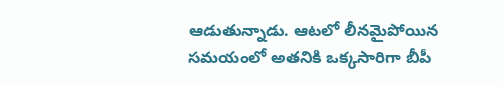ఆడుతున్నాడు. ఆటలో లీనమైపోయిన సమయంలో అతనికి ఒక్కసారిగా బీపీ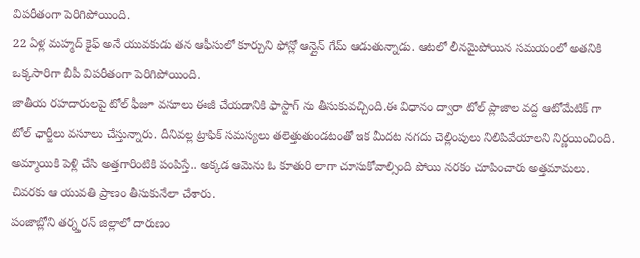విపరీతంగా పెరిగిపోయింది.
22 ఏళ్ల మహ్మద్ కైఫ్ అనే యువకుడు తన ఆఫీసులో కూర్చుని ఫోన్లో ఆన్లైన్ గేమ్ ఆడుతున్నాడు. ఆటలో లీనమైపోయిన సమయంలో అతనికి ఒక్కసారిగా బీపీ విపరీతంగా పెరిగిపోయింది.
జాతీయ రహదారులపై టోల్ ఫీజూ వసూలు ఈజీ చేయడానికి ఫాస్టాగ్ ను తీసుకువచ్చింది.ఈ విధానం ద్వారా టోల్ ప్లాజాల వద్ద ఆటోమేటిక్ గా టోల్ ఛార్జీలు వసూలు చేస్తున్నారు. దీనివల్ల ట్రాఫిక్ సమస్యలు తలెత్తుతుండటంతో ఇక మీదట నగదు చెల్లింపులు నిలిపివేయాలని నిర్ణయించింది.
అమ్మాయికి పెళ్లి చేసి అత్తగారింటికి పంపిస్తే.. అక్కడ ఆమెను ఓ కూతురి లాగా చూసుకోవాల్సింది పోయి నరకం చూపించారు అత్తమామలు. చివరకు ఆ యువతి ప్రాణం తీసుకునేలా చేశారు.
పంజాబ్లోని తర్న్తరన్ జిల్లాలో దారుణం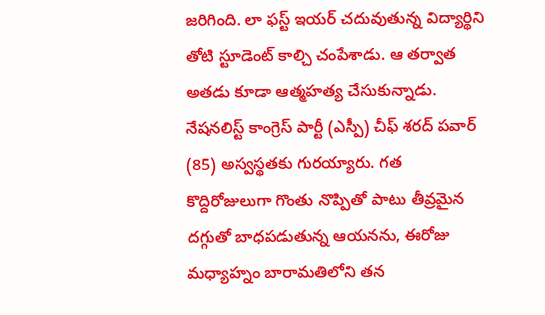జరిగింది. లా ఫస్ట్ ఇయర్ చదువుతున్న విద్యార్థిని తోటి స్టూడెంట్ కాల్చి చంపేశాడు. ఆ తర్వాత అతడు కూడా ఆత్మహత్య చేసుకున్నాడు.
నేషనలిస్ట్ కాంగ్రెస్ పార్టీ (ఎస్పీ) చీఫ్ శరద్ పవార్ (85) అస్వస్థతకు గురయ్యారు. గత కొద్దిరోజులుగా గొంతు నొప్పితో పాటు తీవ్రమైన దగ్గుతో బాధపడుతున్న ఆయనను, ఈరోజు మధ్యాహ్నం బారామతిలోని తన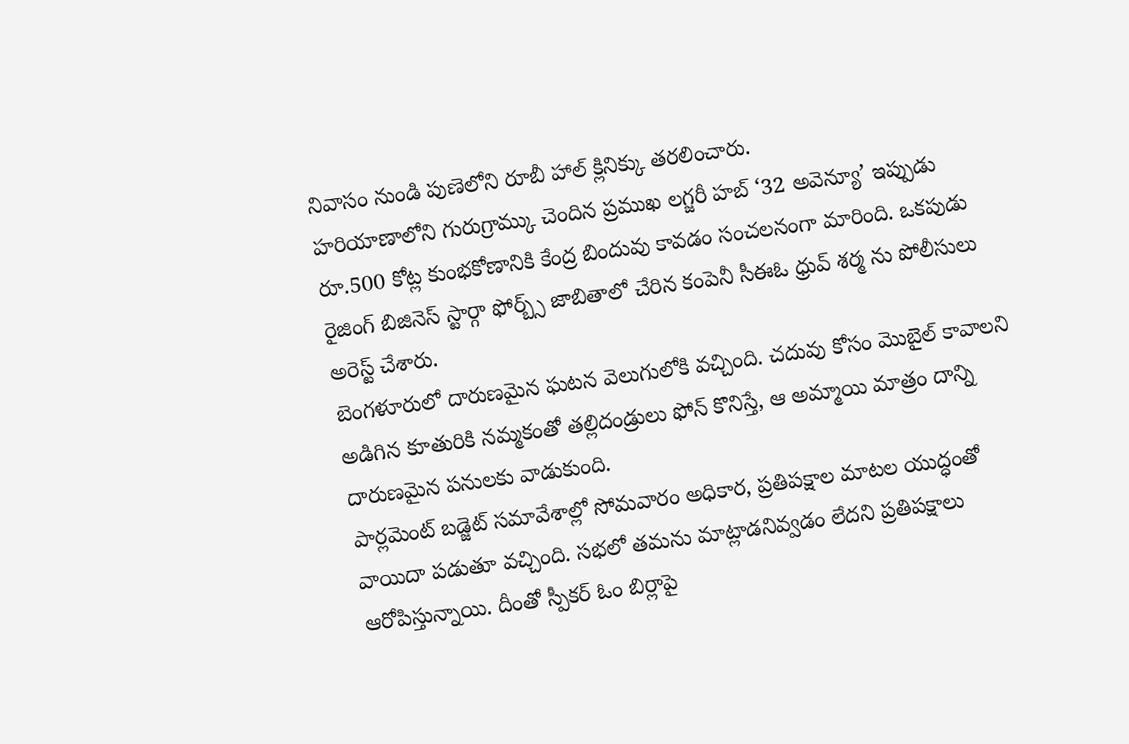నివాసం నుండి పుణెలోని రూబీ హాల్ క్లినిక్కు తరలించారు.
హరియాణాలోని గురుగ్రామ్కు చెందిన ప్రముఖ లగ్జరీ హబ్ ‘32 అవెన్యూ’ ఇప్పుడు రూ.500 కోట్ల కుంభకోణానికి కేంద్ర బిందువు కావడం సంచలనంగా మారింది. ఒకపుడు రైజింగ్ బిజినెస్ స్టార్గా ఫోర్బ్స్ జాబితాలో చేరిన కంపెనీ సీఈఓ ధ్రువ్ శర్మ ను పోలీసులు అరెస్ట్ చేశారు.
బెంగళూరులో దారుణమైన ఘటన వెలుగులోకి వచ్చింది. చదువు కోసం మొబైల్ కావాలని అడిగిన కూతురికి నమ్మకంతో తల్లిదండ్రులు ఫోన్ కొనిస్తే, ఆ అమ్మాయి మాత్రం దాన్ని దారుణమైన పనులకు వాడుకుంది.
పార్లమెంట్ బడ్జెట్ సమావేశాల్లో సోమవారం అధికార, ప్రతిపక్షాల మాటల యుద్ధంతో వాయిదా పడుతూ వచ్చింది. సభలో తమను మాట్లాడనివ్వడం లేదని ప్రతిపక్షాలు ఆరోపిస్తున్నాయి. దీంతో స్పీకర్ ఓం బిర్లాపై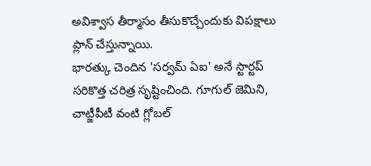అవిశ్వాస తీర్మాసం తీసుకొచ్చేందుకు విపక్షాలు ప్లాన్ చేస్తున్నాయి.
భారత్కు చెందిన 'సర్వమ్ ఏఐ' అనే స్టార్టప్ సరికొత్త చరిత్ర సృష్టించింది. గూగుల్ జెమిని, చాట్జీపీటీ వంటి గ్లోబల్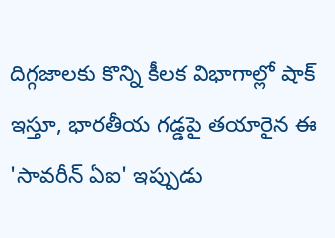దిగ్గజాలకు కొన్ని కీలక విభాగాల్లో షాక్ ఇస్తూ, భారతీయ గడ్డపై తయారైన ఈ 'సావరీన్ ఏఐ' ఇప్పుడు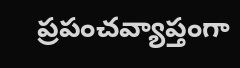ప్రపంచవ్యాప్తంగా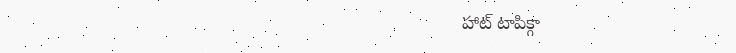హాట్ టాపిక్గా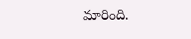మారింది.